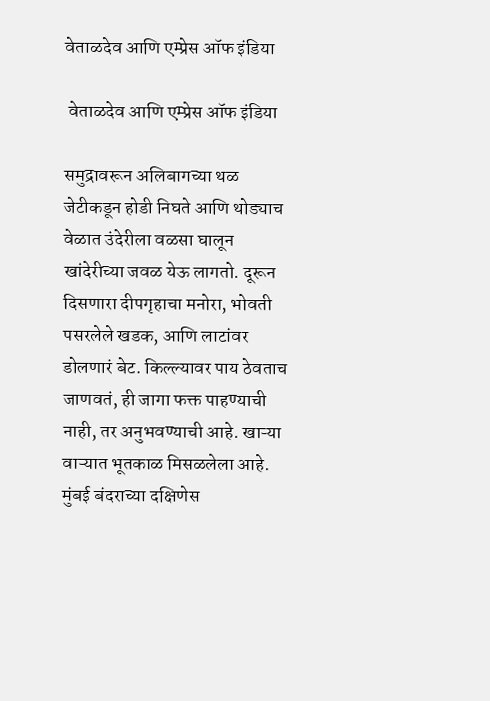वेताळदेव आणि एम्प्रेस ऑफ इंडिया

 वेताळदेव आणि एम्प्रेस ऑफ इंडिया

समुद्रावरून अलिबागच्या थळ जेटीकडून होडी निघते आणि थोड्याच वेळात उंदेरीला वळसा घालून खांदेरीच्या जवळ येऊ लागतो. दूरून दिसणारा दीपगृहाचा मनोरा, भोवती पसरलेले खडक, आणि लाटांवर डोलणारं बेट. किल्ल्यावर पाय ठेवताच जाणवतं, ही जागा फक्त पाहण्याची नाही, तर अनुभवण्याची आहे. खाऱ्या वाऱ्यात भूतकाळ मिसळलेला आहे. मुंबई बंदराच्या दक्षिणेस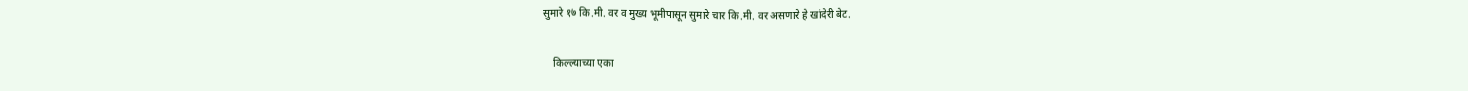सुमारे १७ कि.मी. वर व मुख्य भूमीपासून सुमारे चार कि.मी. वर असणारे हे खांदेरी बेट.

    किल्ल्याच्या एका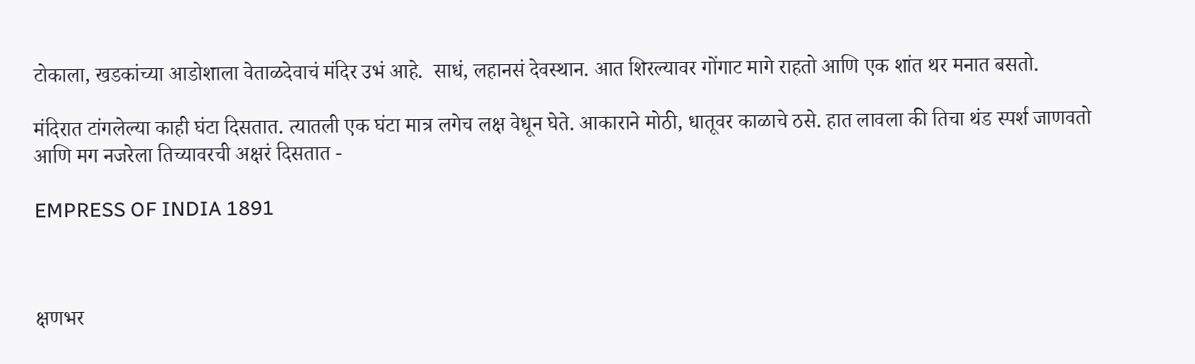टोकाला, खडकांच्या आडोशाला वेताळदेवाचं मंदिर उभं आहे.  साधं, लहानसं देवस्थान. आत शिरल्यावर गोंगाट मागे राहतो आणि एक शांत थर मनात बसतो.

मंदिरात टांगलेल्या काही घंटा दिसतात. त्यातली एक घंटा मात्र लगेच लक्ष वेधून घेते. आकाराने मोठी, धातूवर काळाचे ठसे. हात लावला की तिचा थंड स्पर्श जाणवतो आणि मग नजरेला तिच्यावरची अक्षरं दिसतात -

EMPRESS OF INDIA 1891



क्षणभर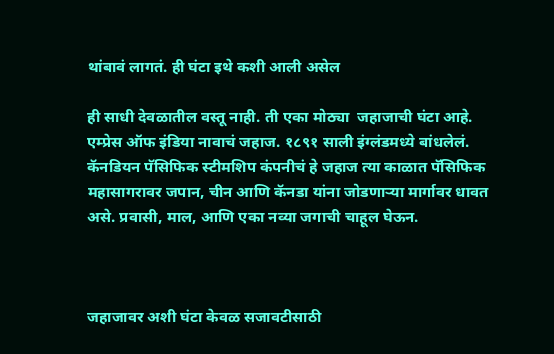थांबावं लागतं. ही घंटा इथे कशी आली असेल

ही साधी देवळातील वस्तू नाही. ती एका मोठ्या  जहाजाची घंटा आहे. एम्प्रेस ऑफ इंडिया नावाचं जहाज. १८९१ साली इंग्लंडमध्ये बांधलेलं. कॅनडियन पॅसिफिक स्टीमशिप कंपनीचं हे जहाज त्या काळात पॅसिफिक महासागरावर जपान, चीन आणि कॅनडा यांना जोडणाऱ्या मार्गावर धावत असे. प्रवासी, माल, आणि एका नव्या जगाची चाहूल घेऊन.



जहाजावर अशी घंटा केवळ सजावटीसाठी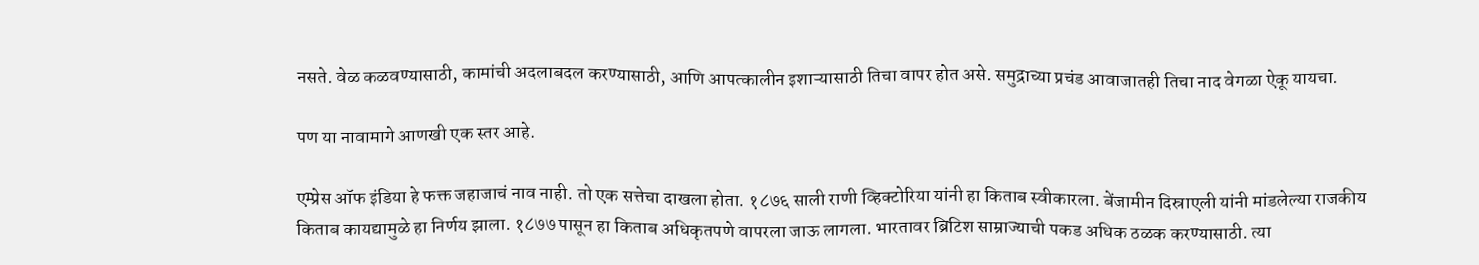नसते. वेळ कळवण्यासाठी, कामांची अदलाबदल करण्यासाठी, आणि आपत्कालीन इशाऱ्यासाठी तिचा वापर होत असे. समुद्राच्या प्रचंड आवाजातही तिचा नाद वेगळा ऐकू यायचा.

पण या नावामागे आणखी एक स्तर आहे.

एम्प्रेस ऑफ इंडिया हे फक्त जहाजाचं नाव नाही. तो एक सत्तेचा दाखला होता. १८७६ साली राणी व्हिक्टोरिया यांनी हा किताब स्वीकारला. बेंजामीन दिस्राएली यांनी मांडलेल्या राजकीय किताब कायद्यामुळे हा निर्णय झाला. १८७७ पासून हा किताब अधिकृतपणे वापरला जाऊ लागला. भारतावर ब्रिटिश साम्राज्याची पकड अधिक ठळक करण्यासाठी. त्या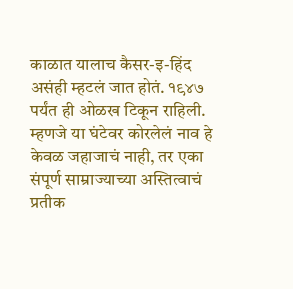काळात यालाच कैसर-इ-हिंद असंही म्हटलं जात होतं. १९४७ पर्यंत ही ओळख टिकून राहिली. म्हणजे या घंटेवर कोरलेलं नाव हे केवळ जहाजाचं नाही, तर एका संपूर्ण साम्राज्याच्या अस्तित्वाचं प्रतीक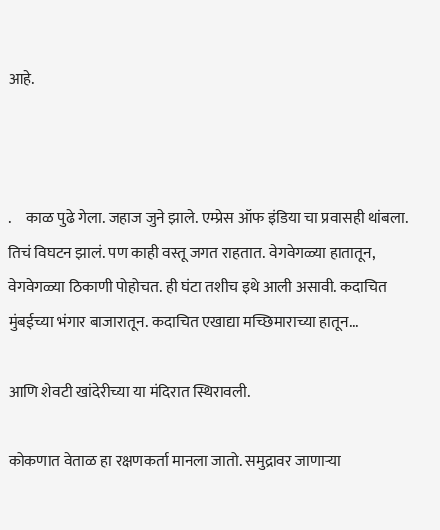आहे.



.     काळ पुढे गेला. जहाज जुने झाले. एम्प्रेस ऑफ इंडिया चा प्रवासही थांबला. तिचं विघटन झालं. पण काही वस्तू जगत राहतात. वेगवेगळ्या हातातून, वेगवेगळ्या ठिकाणी पोहोचत. ही घंटा तशीच इथे आली असावी. कदाचित मुंबईच्या भंगार बाजारातून. कदाचित एखाद्या मच्छिमाराच्या हातून...

आणि शेवटी खांदेरीच्या या मंदिरात स्थिरावली.

कोकणात वेताळ हा रक्षणकर्ता मानला जातो. समुद्रावर जाणाऱ्या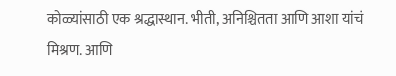कोळ्यांसाठी एक श्रद्धास्थान. भीती, अनिश्चितता आणि आशा यांचं मिश्रण. आणि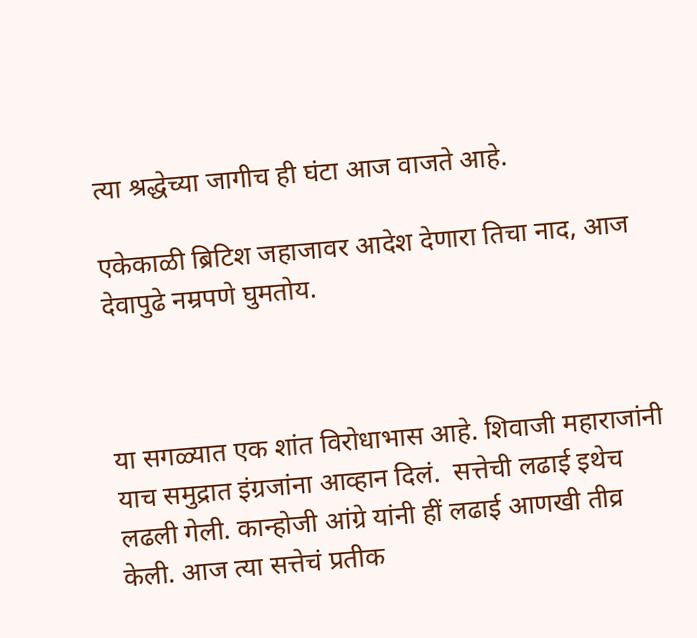त्या श्रद्धेच्या जागीच ही घंटा आज वाजते आहे.

एकेकाळी ब्रिटिश जहाजावर आदेश देणारा तिचा नाद, आज देवापुढे नम्रपणे घुमतोय.



या सगळ्यात एक शांत विरोधाभास आहे. शिवाजी महाराजांनी याच समुद्रात इंग्रजांना आव्हान दिलं.  सत्तेची लढाई इथेच लढली गेली. कान्होजी आंग्रे यांनी हीं लढाई आणखी तीव्र केली. आज त्या सत्तेचं प्रतीक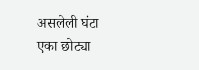असलेली घंटा एका छोट्या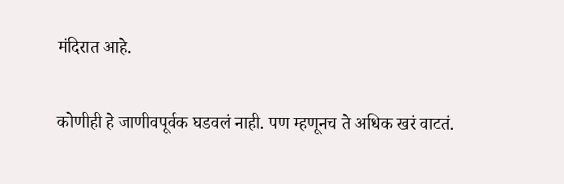मंदिरात आहे.

कोणीही हे जाणीवपूर्वक घडवलं नाही. पण म्हणूनच ते अधिक खरं वाटतं.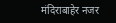मंदिराबाहेर नजर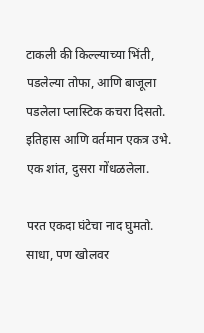टाकली की किल्ल्याच्या भिंती, पडलेल्या तोफा, आणि बाजूला पडलेला प्लास्टिक कचरा दिसतो. इतिहास आणि वर्तमान एकत्र उभे. एक शांत, दुसरा गोंधळलेला.

परत एकदा घंटेचा नाद घुमतो. साधा, पण खोलवर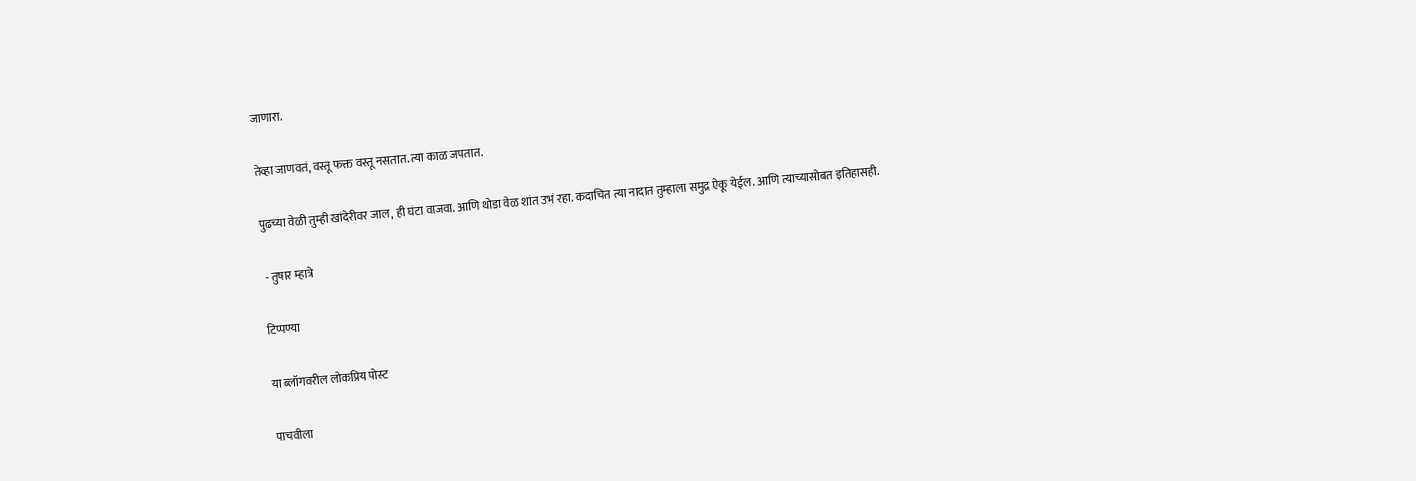जाणारा.

तेव्हा जाणवतं, वस्तू फक्त वस्तू नसतात. त्या काळ जपतात.

पुढच्या वेळी तुम्ही खांदेरीवर जाल, ही घंटा वाजवा. आणि थोडा वेळ शांत उभं रहा. कदाचित त्या नादात तुम्हाला समुद्र ऐकू येईल. आणि त्याच्यासोबत इतिहासही.

 - तुषार म्हात्रे

टिप्पण्या

या ब्लॉगवरील लोकप्रिय पोस्ट

पाचवीला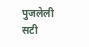पुजलेली सटी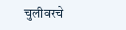चुलीवरचे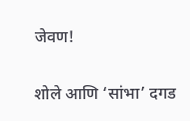जेवण!

शोले आणि ‘सांभा’ दगड